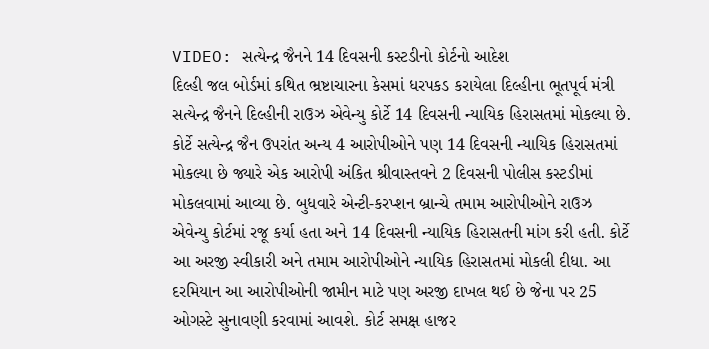VIDEO: સત્યેન્દ્ર જૈનને 14 દિવસની કસ્ટડીનો કોર્ટનો આદેશ
દિલ્હી જલ બોર્ડમાં કથિત ભ્રષ્ટાચારના કેસમાં ધરપકડ કરાયેલા દિલ્હીના ભૂતપૂર્વ મંત્રી સત્યેન્દ્ર જૈનને દિલ્હીની રાઉઝ એવેન્યુ કોર્ટે 14 દિવસની ન્યાયિક હિરાસતમાં મોકલ્યા છે. કોર્ટે સત્યેન્દ્ર જૈન ઉપરાંત અન્ય 4 આરોપીઓને પણ 14 દિવસની ન્યાયિક હિરાસતમાં મોકલ્યા છે જ્યારે એક આરોપી અંકિત શ્રીવાસ્તવને 2 દિવસની પોલીસ કસ્ટડીમાં મોકલવામાં આવ્યા છે. બુધવારે એન્ટી-કરપ્શન બ્રાન્ચે તમામ આરોપીઓને રાઉઝ એવેન્યુ કોર્ટમાં રજૂ કર્યા હતા અને 14 દિવસની ન્યાયિક હિરાસતની માંગ કરી હતી. કોર્ટે આ અરજી સ્વીકારી અને તમામ આરોપીઓને ન્યાયિક હિરાસતમાં મોકલી દીધા. આ દરમિયાન આ આરોપીઓની જામીન માટે પણ અરજી દાખલ થઈ છે જેના પર 25 ઓગસ્ટે સુનાવણી કરવામાં આવશે. કોર્ટ સમક્ષ હાજર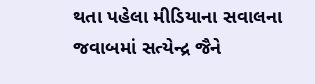થતા પહેલા મીડિયાના સવાલના જવાબમાં સત્યેન્દ્ર જૈને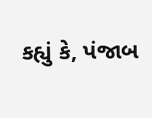કહ્યું કે, પંજાબ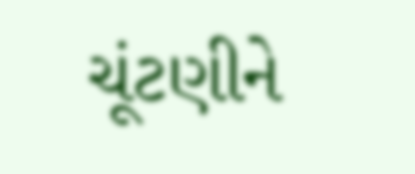ચૂંટણીને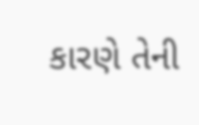કારણે તેની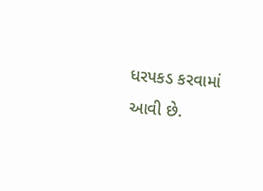ધરપકડ કરવામાં આવી છે.